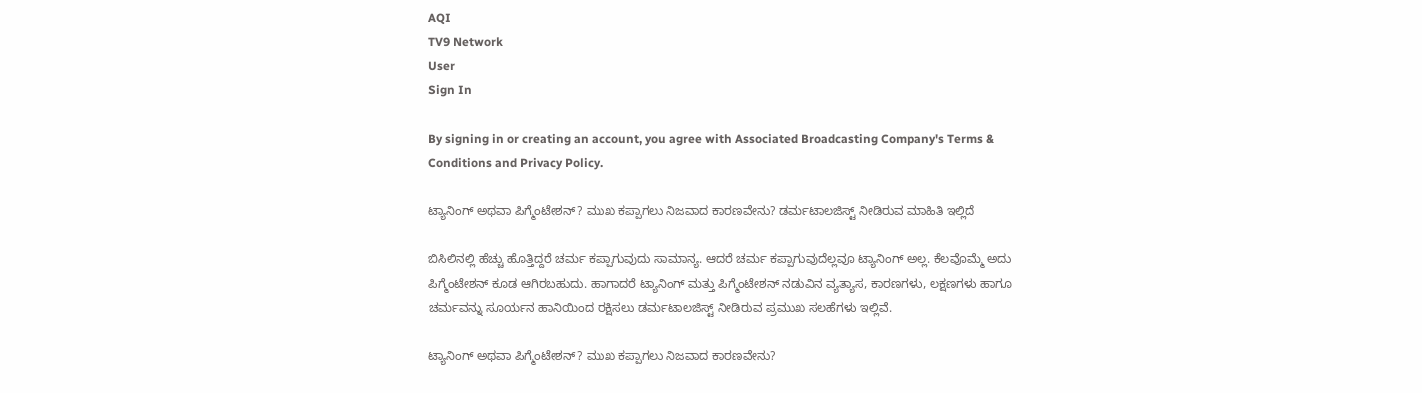AQI
TV9 Network
User
Sign In

By signing in or creating an account, you agree with Associated Broadcasting Company's Terms & Conditions and Privacy Policy.

ಟ್ಯಾನಿಂಗ್ ಅಥವಾ ಪಿಗ್ಮೆಂಟೇಶನ್? ಮುಖ ಕಪ್ಪಾಗಲು ನಿಜವಾದ ಕಾರಣವೇನು? ಡರ್ಮಟಾಲಜಿಸ್ಟ್ ನೀಡಿರುವ ಮಾಹಿತಿ ಇಲ್ಲಿದೆ

ಬಿಸಿಲಿನಲ್ಲಿ ಹೆಚ್ಚು ಹೊತ್ತಿದ್ದರೆ ಚರ್ಮ ಕಪ್ಪಾಗುವುದು ಸಾಮಾನ್ಯ. ಆದರೆ ಚರ್ಮ ಕಪ್ಪಾಗುವುದೆಲ್ಲವೂ ಟ್ಯಾನಿಂಗ್ ಅಲ್ಲ. ಕೆಲವೊಮ್ಮೆ ಅದು ಪಿಗ್ಮೆಂಟೇಶನ್ ಕೂಡ ಆಗಿರಬಹುದು. ಹಾಗಾದರೆ ಟ್ಯಾನಿಂಗ್ ಮತ್ತು ಪಿಗ್ಮೆಂಟೇಶನ್ ನಡುವಿನ ವ್ಯತ್ಯಾಸ, ಕಾರಣಗಳು, ಲಕ್ಷಣಗಳು ಹಾಗೂ ಚರ್ಮವನ್ನು ಸೂರ್ಯನ ಹಾನಿಯಿಂದ ರಕ್ಷಿಸಲು ಡರ್ಮಟಾಲಜಿಸ್ಟ್ ನೀಡಿರುವ ಪ್ರಮುಖ ಸಲಹೆಗಳು ಇಲ್ಲಿವೆ.

ಟ್ಯಾನಿಂಗ್ ಅಥವಾ ಪಿಗ್ಮೆಂಟೇಶನ್? ಮುಖ ಕಪ್ಪಾಗಲು ನಿಜವಾದ ಕಾರಣವೇನು?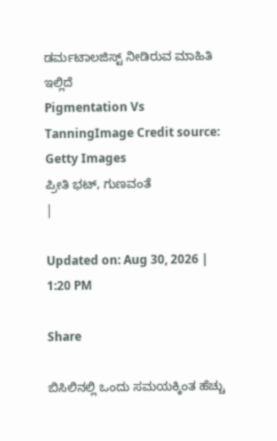ಡರ್ಮಟಾಲಜಿಸ್ಟ್ ನೀಡಿರುವ ಮಾಹಿತಿ ಇಲ್ಲಿದೆ
Pigmentation Vs TanningImage Credit source: Getty Images
ಪ್ರೀತಿ ಭಟ್, ಗುಣವಂತೆ
|

Updated on: Aug 30, 2026 | 1:20 PM

Share

ಬಿಸಿಲಿನಲ್ಲಿ ಒಂದು ಸಮಯಕ್ಕಿಂತ ಹೆಚ್ಚು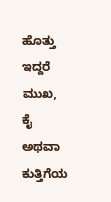ಹೊತ್ತು ಇದ್ದರೆ ಮುಖ, ಕೈ ಅಥವಾ ಕುತ್ತಿಗೆಯ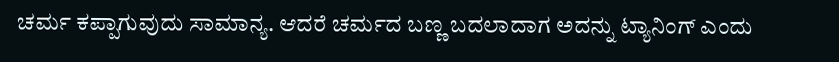ಚರ್ಮ ಕಪ್ಪಾಗುವುದು ಸಾಮಾನ್ಯ. ಆದರೆ ಚರ್ಮದ ಬಣ್ಣ ಬದಲಾದಾಗ ಅದನ್ನು ಟ್ಯಾನಿಂಗ್ ಎಂದು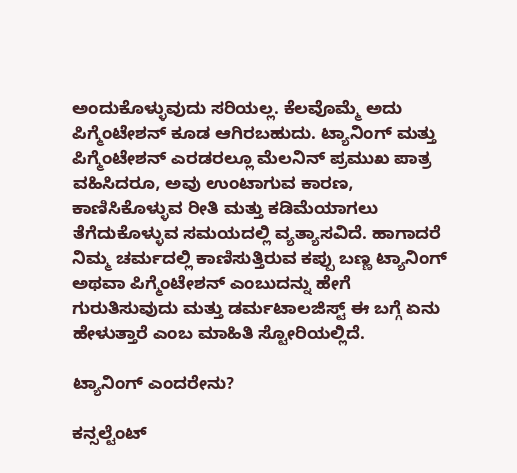ಅಂದುಕೊಳ್ಳುವುದು ಸರಿಯಲ್ಲ. ಕೆಲವೊಮ್ಮೆ ಅದು ಪಿಗ್ಮೆಂಟೇಶನ್ ಕೂಡ ಆಗಿರಬಹುದು. ಟ್ಯಾನಿಂಗ್ ಮತ್ತು ಪಿಗ್ಮೆಂಟೇಶನ್ ಎರಡರಲ್ಲೂ ಮೆಲನಿನ್ ಪ್ರಮುಖ ಪಾತ್ರ ವಹಿಸಿದರೂ, ಅವು ಉಂಟಾಗುವ ಕಾರಣ, ಕಾಣಿಸಿಕೊಳ್ಳುವ ರೀತಿ ಮತ್ತು ಕಡಿಮೆಯಾಗಲು ತೆಗೆದುಕೊಳ್ಳುವ ಸಮಯದಲ್ಲಿ ವ್ಯತ್ಯಾಸವಿದೆ. ಹಾಗಾದರೆ ನಿಮ್ಮ ಚರ್ಮದಲ್ಲಿ ಕಾಣಿಸುತ್ತಿರುವ ಕಪ್ಪು ಬಣ್ಣ ಟ್ಯಾನಿಂಗ್ ಅಥವಾ ಪಿಗ್ಮೆಂಟೇಶನ್ ಎಂಬುದನ್ನು ಹೇಗೆ ಗುರುತಿಸುವುದು ಮತ್ತು ಡರ್ಮಟಾಲಜಿಸ್ಟ್ ಈ ಬಗ್ಗೆ ಏನು ಹೇಳುತ್ತಾರೆ ಎಂಬ ಮಾಹಿತಿ ಸ್ಟೋರಿಯಲ್ಲಿದೆ.

ಟ್ಯಾನಿಂಗ್ ಎಂದರೇನು?

ಕನ್ಸಲ್ಟೆಂಟ್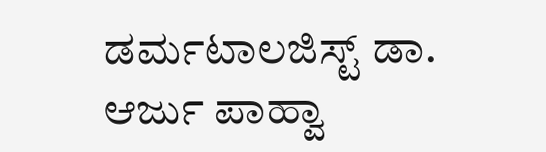ಡರ್ಮಟಾಲಜಿಸ್ಟ್ ಡಾ. ಆರ್ಜು ಪಾಹ್ವಾ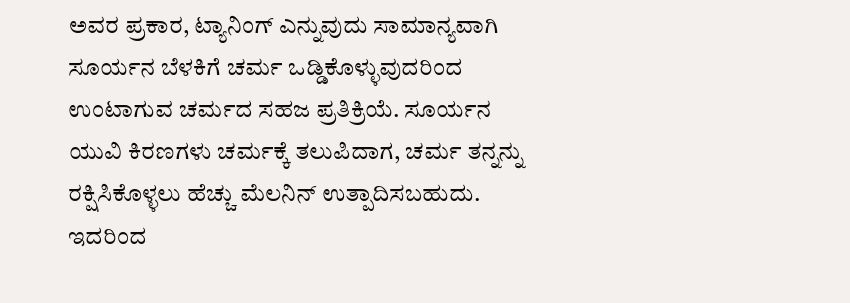ಅವರ ಪ್ರಕಾರ, ಟ್ಯಾನಿಂಗ್ ಎನ್ನುವುದು ಸಾಮಾನ್ಯವಾಗಿ ಸೂರ್ಯನ ಬೆಳಕಿಗೆ ಚರ್ಮ ಒಡ್ಡಿಕೊಳ್ಳುವುದರಿಂದ ಉಂಟಾಗುವ ಚರ್ಮದ ಸಹಜ ಪ್ರತಿಕ್ರಿಯೆ. ಸೂರ್ಯನ ಯುವಿ ಕಿರಣಗಳು ಚರ್ಮಕ್ಕೆ ತಲುಪಿದಾಗ, ಚರ್ಮ ತನ್ನನ್ನು ರಕ್ಷಿಸಿಕೊಳ್ಳಲು ಹೆಚ್ಚು ಮೆಲನಿನ್ ಉತ್ಪಾದಿಸಬಹುದು. ಇದರಿಂದ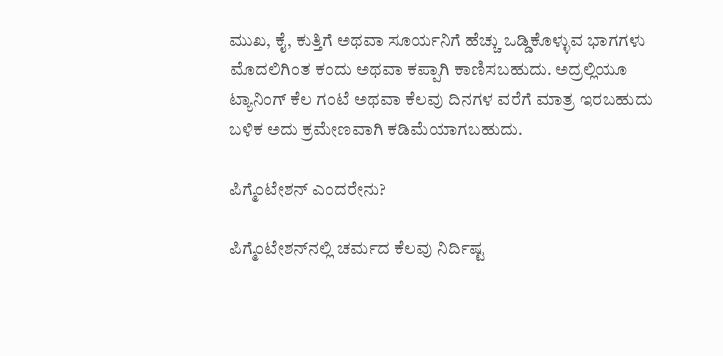ಮುಖ, ಕೈ, ಕುತ್ತಿಗೆ ಅಥವಾ ಸೂರ್ಯನಿಗೆ ಹೆಚ್ಚು ಒಡ್ಡಿಕೊಳ್ಳುವ ಭಾಗಗಳು ಮೊದಲಿಗಿಂತ ಕಂದು ಅಥವಾ ಕಪ್ಪಾಗಿ ಕಾಣಿಸಬಹುದು. ಅದ್ರಲ್ಲಿಯೂ ಟ್ಯಾನಿಂಗ್ ಕೆಲ ಗಂಟೆ ಅಥವಾ ಕೆಲವು ದಿನಗಳ ವರೆಗೆ ಮಾತ್ರ ಇರಬಹುದು ಬಳಿಕ ಅದು ಕ್ರಮೇಣವಾಗಿ ಕಡಿಮೆಯಾಗಬಹುದು.

ಪಿಗ್ಮೆಂಟೇಶನ್ ಎಂದರೇನು?

ಪಿಗ್ಮೆಂಟೇಶನ್‌ನಲ್ಲಿ ಚರ್ಮದ ಕೆಲವು ನಿರ್ದಿಷ್ಟ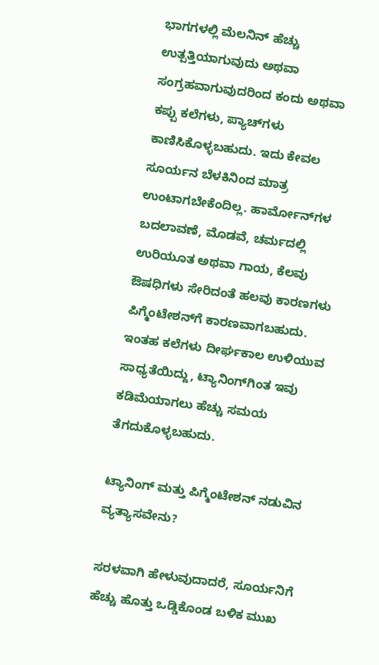ಭಾಗಗಳಲ್ಲಿ ಮೆಲನಿನ್ ಹೆಚ್ಚು ಉತ್ಪತ್ತಿಯಾಗುವುದು ಅಥವಾ ಸಂಗ್ರಹವಾಗುವುದರಿಂದ ಕಂದು ಅಥವಾ ಕಪ್ಪು ಕಲೆಗಳು, ಪ್ಯಾಚ್‌ಗಳು ಕಾಣಿಸಿಕೊಳ್ಳಬಹುದು. ಇದು ಕೇವಲ ಸೂರ್ಯನ ಬೆಳಕಿನಿಂದ ಮಾತ್ರ ಉಂಟಾಗಬೇಕೆಂದಿಲ್ಲ. ಹಾರ್ಮೋನ್‌ಗಳ ಬದಲಾವಣೆ, ಮೊಡವೆ, ಚರ್ಮದಲ್ಲಿ ಉರಿಯೂತ ಅಥವಾ ಗಾಯ, ಕೆಲವು ಔಷಧಿಗಳು ಸೇರಿದಂತೆ ಹಲವು ಕಾರಣಗಳು ಪಿಗ್ಮೆಂಟೇಶನ್‌ಗೆ ಕಾರಣವಾಗಬಹುದು. ಇಂತಹ ಕಲೆಗಳು ದೀರ್ಘಕಾಲ ಉಳಿಯುವ ಸಾಧ್ಯತೆಯಿದ್ದು, ಟ್ಯಾನಿಂಗ್‌ಗಿಂತ ಇವು ಕಡಿಮೆಯಾಗಲು ಹೆಚ್ಚು ಸಮಯ ತೆಗದುಕೊಳ್ಳಬಹುದು.

ಟ್ಯಾನಿಂಗ್ ಮತ್ತು ಪಿಗ್ಮೆಂಟೇಶನ್ ನಡುವಿನ ವ್ಯತ್ಯಾಸವೇನು?

ಸರಳವಾಗಿ ಹೇಳುವುದಾದರೆ, ಸೂರ್ಯನಿಗೆ ಹೆಚ್ಚು ಹೊತ್ತು ಒಡ್ಡಿಕೊಂಡ ಬಳಿಕ ಮುಖ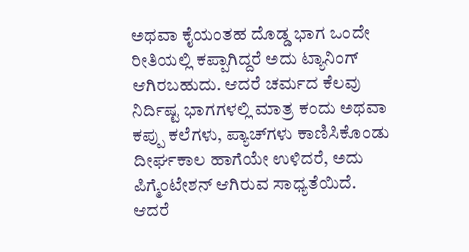ಅಥವಾ ಕೈಯಂತಹ ದೊಡ್ಡ ಭಾಗ ಒಂದೇ ರೀತಿಯಲ್ಲಿ ಕಪ್ಪಾಗಿದ್ದರೆ ಅದು ಟ್ಯಾನಿಂಗ್ ಆಗಿರಬಹುದು. ಆದರೆ ಚರ್ಮದ ಕೆಲವು ನಿರ್ದಿಷ್ಟ ಭಾಗಗಳಲ್ಲಿ ಮಾತ್ರ ಕಂದು ಅಥವಾ ಕಪ್ಪು ಕಲೆಗಳು, ಪ್ಯಾಚ್‌ಗಳು ಕಾಣಿಸಿಕೊಂಡು ದೀರ್ಘಕಾಲ ಹಾಗೆಯೇ ಉಳಿದರೆ, ಅದು ಪಿಗ್ಮೆಂಟೇಶನ್ ಆಗಿರುವ ಸಾಧ್ಯತೆಯಿದೆ. ಆದರೆ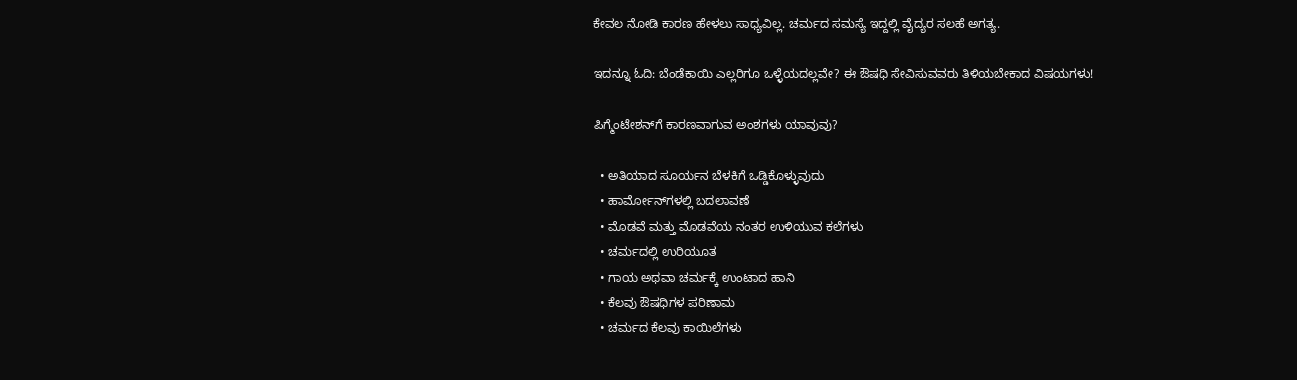ಕೇವಲ ನೋಡಿ ಕಾರಣ ಹೇಳಲು ಸಾಧ್ಯವಿಲ್ಲ. ಚರ್ಮದ ಸಮಸ್ಯೆ ಇದ್ದಲ್ಲಿ ವೈದ್ಯರ ಸಲಹೆ ಅಗತ್ಯ.

ಇದನ್ನೂ ಓದಿ: ಬೆಂಡೆಕಾಯಿ ಎಲ್ಲರಿಗೂ ಒಳ್ಳೆಯದಲ್ಲವೇ? ಈ ಔಷಧಿ ಸೇವಿಸುವವರು ತಿಳಿಯಬೇಕಾದ ವಿಷಯಗಳು!

ಪಿಗ್ಮೆಂಟೇಶನ್‌ಗೆ ಕಾರಣವಾಗುವ ಅಂಶಗಳು ಯಾವುವು?

  • ಅತಿಯಾದ ಸೂರ್ಯನ ಬೆಳಕಿಗೆ ಒಡ್ಡಿಕೊಳ್ಳುವುದು
  • ಹಾರ್ಮೋನ್‌ಗಳಲ್ಲಿ ಬದಲಾವಣೆ
  • ಮೊಡವೆ ಮತ್ತು ಮೊಡವೆಯ ನಂತರ ಉಳಿಯುವ ಕಲೆಗಳು
  • ಚರ್ಮದಲ್ಲಿ ಉರಿಯೂತ
  • ಗಾಯ ಅಥವಾ ಚರ್ಮಕ್ಕೆ ಉಂಟಾದ ಹಾನಿ
  • ಕೆಲವು ಔಷಧಿಗಳ ಪರಿಣಾಮ
  • ಚರ್ಮದ ಕೆಲವು ಕಾಯಿಲೆಗಳು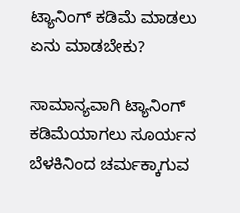ಟ್ಯಾನಿಂಗ್ ಕಡಿಮೆ ಮಾಡಲು ಏನು ಮಾಡಬೇಕು?

ಸಾಮಾನ್ಯವಾಗಿ ಟ್ಯಾನಿಂಗ್ ಕಡಿಮೆಯಾಗಲು ಸೂರ್ಯನ ಬೆಳಕಿನಿಂದ ಚರ್ಮಕ್ಕಾಗುವ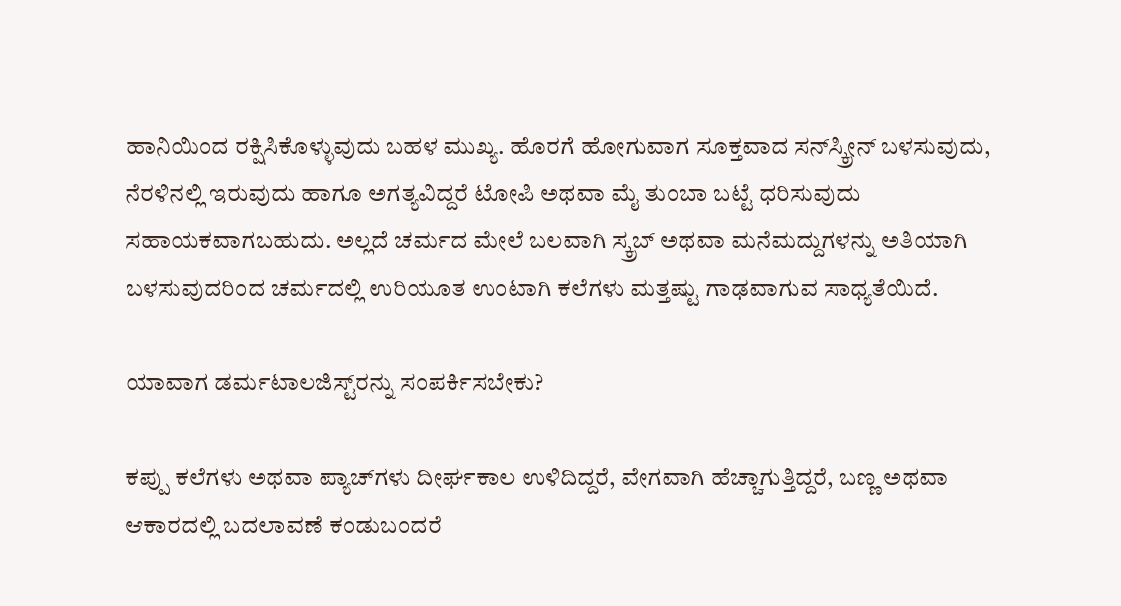ಹಾನಿಯಿಂದ ರಕ್ಷಿಸಿಕೊಳ್ಳುವುದು ಬಹಳ ಮುಖ್ಯ. ಹೊರಗೆ ಹೋಗುವಾಗ ಸೂಕ್ತವಾದ ಸನ್‌ಸ್ಕ್ರೀನ್ ಬಳಸುವುದು, ನೆರಳಿನಲ್ಲಿ ಇರುವುದು ಹಾಗೂ ಅಗತ್ಯವಿದ್ದರೆ ಟೋಪಿ ಅಥವಾ ಮೈ ತುಂಬಾ ಬಟ್ಟೆ ಧರಿಸುವುದು ಸಹಾಯಕವಾಗಬಹುದು. ಅಲ್ಲದೆ ಚರ್ಮದ ಮೇಲೆ ಬಲವಾಗಿ ಸ್ಕ್ರಬ್ ಅಥವಾ ಮನೆಮದ್ದುಗಳನ್ನು ಅತಿಯಾಗಿ ಬಳಸುವುದರಿಂದ ಚರ್ಮದಲ್ಲಿ ಉರಿಯೂತ ಉಂಟಾಗಿ ಕಲೆಗಳು ಮತ್ತಷ್ಟು ಗಾಢವಾಗುವ ಸಾಧ್ಯತೆಯಿದೆ.

ಯಾವಾಗ ಡರ್ಮಟಾಲಜಿಸ್ಟ್‌ರನ್ನು ಸಂಪರ್ಕಿಸಬೇಕು?

ಕಪ್ಪು ಕಲೆಗಳು ಅಥವಾ ಪ್ಯಾಚ್‌ಗಳು ದೀರ್ಘಕಾಲ ಉಳಿದಿದ್ದರೆ, ವೇಗವಾಗಿ ಹೆಚ್ಚಾಗುತ್ತಿದ್ದರೆ, ಬಣ್ಣ ಅಥವಾ ಆಕಾರದಲ್ಲಿ ಬದಲಾವಣೆ ಕಂಡುಬಂದರೆ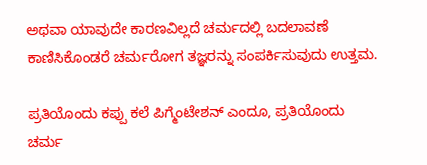ಅಥವಾ ಯಾವುದೇ ಕಾರಣವಿಲ್ಲದೆ ಚರ್ಮದಲ್ಲಿ ಬದಲಾವಣೆ ಕಾಣಿಸಿಕೊಂಡರೆ ಚರ್ಮರೋಗ ತಜ್ಞರನ್ನು ಸಂಪರ್ಕಿಸುವುದು ಉತ್ತಮ.

ಪ್ರತಿಯೊಂದು ಕಪ್ಪು ಕಲೆ ಪಿಗ್ಮೆಂಟೇಶನ್ ಎಂದೂ, ಪ್ರತಿಯೊಂದು ಚರ್ಮ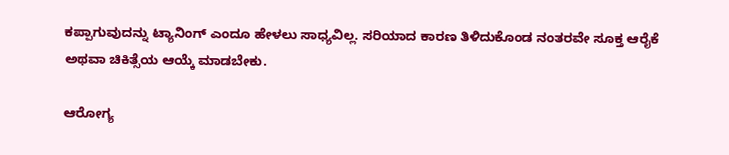ಕಪ್ಪಾಗುವುದನ್ನು ಟ್ಯಾನಿಂಗ್ ಎಂದೂ ಹೇಳಲು ಸಾಧ್ಯವಿಲ್ಲ. ಸರಿಯಾದ ಕಾರಣ ತಿಳಿದುಕೊಂಡ ನಂತರವೇ ಸೂಕ್ತ ಆರೈಕೆ ಅಥವಾ ಚಿಕಿತ್ಸೆಯ ಆಯ್ಕೆ ಮಾಡಬೇಕು.

ಆರೋಗ್ಯ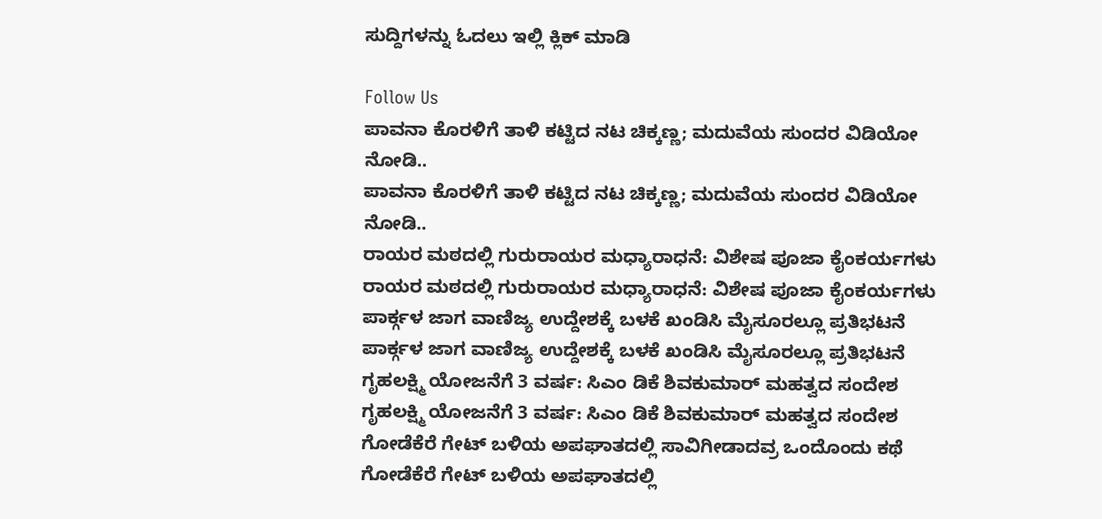ಸುದ್ದಿಗಳನ್ನು ಓದಲು ಇಲ್ಲಿ ಕ್ಲಿಕ್ ಮಾಡಿ

Follow Us
ಪಾವನಾ ಕೊರಳಿಗೆ ತಾಳಿ ಕಟ್ಟಿದ ನಟ ಚಿಕ್ಕಣ್ಣ; ಮದುವೆಯ ಸುಂದರ ವಿಡಿಯೋ ನೋಡಿ..
ಪಾವನಾ ಕೊರಳಿಗೆ ತಾಳಿ ಕಟ್ಟಿದ ನಟ ಚಿಕ್ಕಣ್ಣ; ಮದುವೆಯ ಸುಂದರ ವಿಡಿಯೋ ನೋಡಿ..
ರಾಯರ ಮಠದಲ್ಲಿ ಗುರುರಾಯರ ಮಧ್ಯಾರಾಧನೆ: ವಿಶೇಷ ಪೂಜಾ ಕೈಂಕರ್ಯಗಳು
ರಾಯರ ಮಠದಲ್ಲಿ ಗುರುರಾಯರ ಮಧ್ಯಾರಾಧನೆ: ವಿಶೇಷ ಪೂಜಾ ಕೈಂಕರ್ಯಗಳು
ಪಾರ್ಕ್ಗಳ ಜಾಗ ವಾಣಿಜ್ಯ ಉದ್ದೇಶಕ್ಕೆ ಬಳಕೆ ಖಂಡಿಸಿ ಮೈಸೂರಲ್ಲೂ ಪ್ರತಿಭಟನೆ
ಪಾರ್ಕ್ಗಳ ಜಾಗ ವಾಣಿಜ್ಯ ಉದ್ದೇಶಕ್ಕೆ ಬಳಕೆ ಖಂಡಿಸಿ ಮೈಸೂರಲ್ಲೂ ಪ್ರತಿಭಟನೆ
ಗೃಹಲಕ್ಷ್ಮಿ ಯೋಜನೆಗೆ 3 ವರ್ಷ: ಸಿಎಂ ಡಿಕೆ ಶಿವಕುಮಾರ್ ಮಹತ್ವದ ಸಂದೇಶ
ಗೃಹಲಕ್ಷ್ಮಿ ಯೋಜನೆಗೆ 3 ವರ್ಷ: ಸಿಎಂ ಡಿಕೆ ಶಿವಕುಮಾರ್ ಮಹತ್ವದ ಸಂದೇಶ
ಗೋಡೆಕೆರೆ ಗೇಟ್‌ ಬಳಿಯ ಅಪಘಾತದಲ್ಲಿ ಸಾವಿಗೀಡಾದವ್ರ ಒಂದೊಂದು ಕಥೆ
ಗೋಡೆಕೆರೆ ಗೇಟ್‌ ಬಳಿಯ ಅಪಘಾತದಲ್ಲಿ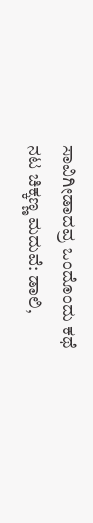ಸಾವಿಗೀಡಾದವ್ರ ಒಂದೊಂದು ಕಥೆ
ನಟ ಚಿಕ್ಕಣ್ಣ ಮದುವೆ: ಡಾಲಿ,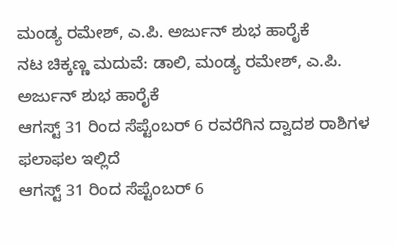ಮಂಡ್ಯ ರಮೇಶ್, ಎ.ಪಿ. ಅರ್ಜುನ್ ಶುಭ ಹಾರೈಕೆ
ನಟ ಚಿಕ್ಕಣ್ಣ ಮದುವೆ: ಡಾಲಿ, ಮಂಡ್ಯ ರಮೇಶ್, ಎ.ಪಿ. ಅರ್ಜುನ್ ಶುಭ ಹಾರೈಕೆ
ಆಗಸ್ಟ್ 31 ರಿಂದ ಸೆಪ್ಟೆಂಬರ್ 6 ರವರೆಗಿನ ದ್ವಾದಶ ರಾಶಿಗಳ ಫಲಾಫಲ ಇಲ್ಲಿದೆ
ಆಗಸ್ಟ್ 31 ರಿಂದ ಸೆಪ್ಟೆಂಬರ್ 6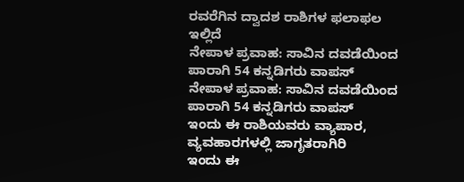ರವರೆಗಿನ ದ್ವಾದಶ ರಾಶಿಗಳ ಫಲಾಫಲ ಇಲ್ಲಿದೆ
ನೇಪಾಳ ಪ್ರವಾಹ: ಸಾವಿನ ದವಡೆಯಿಂದ ಪಾರಾಗಿ 54 ಕನ್ನಡಿಗರು ವಾಪಸ್
ನೇಪಾಳ ಪ್ರವಾಹ: ಸಾವಿನ ದವಡೆಯಿಂದ ಪಾರಾಗಿ 54 ಕನ್ನಡಿಗರು ವಾಪಸ್
ಇಂದು ಈ ರಾಶಿಯವರು ವ್ಯಾಪಾರ, ವ್ಯವಹಾರಗಳಲ್ಲಿ ಜಾಗೃತರಾಗಿರಿ
ಇಂದು ಈ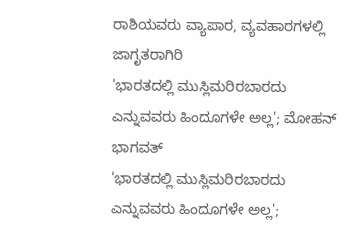ರಾಶಿಯವರು ವ್ಯಾಪಾರ, ವ್ಯವಹಾರಗಳಲ್ಲಿ ಜಾಗೃತರಾಗಿರಿ
'ಭಾರತದಲ್ಲಿ ಮುಸ್ಲಿಮರಿರಬಾರದು ಎನ್ನುವವರು ಹಿಂದೂಗಳೇ ಅಲ್ಲ'; ಮೋಹನ್ ಭಾಗವತ್
'ಭಾರತದಲ್ಲಿ ಮುಸ್ಲಿಮರಿರಬಾರದು ಎನ್ನುವವರು ಹಿಂದೂಗಳೇ ಅಲ್ಲ';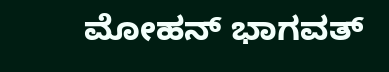ಮೋಹನ್ ಭಾಗವತ್